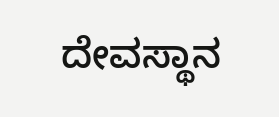ದೇವಸ್ಥಾನ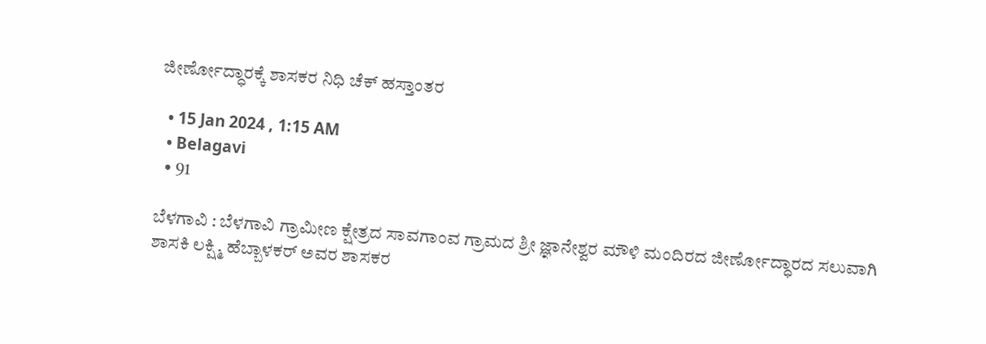ಜೀರ್ಣೋದ್ಧಾರಕ್ಕೆ ಶಾಸಕರ ನಿಧಿ ಚೆಕ್ ಹಸ್ತಾಂತರ

  • 15 Jan 2024 , 1:15 AM
  • Belagavi
  • 91

ಬೆಳಗಾವಿ : ಬೆಳಗಾವಿ ಗ್ರಾಮೀಣ ಕ್ಷೇತ್ರದ ಸಾವಗಾಂವ ಗ್ರಾಮದ ಶ್ರೀ ಜ್ಞಾನೇಶ್ವರ ಮೌಳಿ ಮಂದಿರದ ಜೀರ್ಣೋದ್ಧಾರದ ಸಲುವಾಗಿ ಶಾಸಕಿ ಲಕ್ಷ್ಮಿ ಹೆಬ್ಬಾಳಕರ್ ಅವರ ಶಾಸಕರ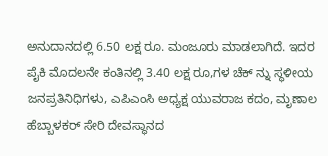ಅನುದಾನದಲ್ಲಿ 6.50 ಲಕ್ಷ ರೂ. ಮಂಜೂರು ಮಾಡಲಾಗಿದೆ. ಇದರ ಪೈಕಿ ಮೊದಲನೇ ಕಂತಿನಲ್ಲಿ 3.40 ಲಕ್ಷ ರೂ,ಗಳ ಚೆಕ್ ನ್ನು ಸ್ಥಳೀಯ ಜನಪ್ರತಿನಿಧಿಗಳು, ಎಪಿಎಂಸಿ ಅಧ್ಯಕ್ಷ ಯುವರಾಜ ಕದಂ, ಮೃಣಾಲ ಹೆಬ್ಬಾಳಕರ್ ಸೇರಿ ದೇವಸ್ಥಾನದ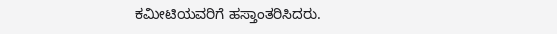ಕಮೀಟಿಯವರಿಗೆ ಹಸ್ತಾಂತರಿಸಿದರು.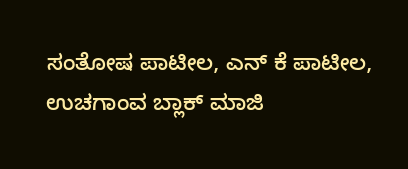ಸಂತೋಷ ಪಾಟೀಲ, ಎನ್ ಕೆ ಪಾಟೀಲ, ಉಚಗಾಂವ ಬ್ಲಾಕ್ ಮಾಜಿ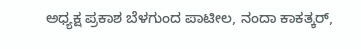ಅಧ್ಯಕ್ಷ ಪ್ರಕಾಶ ಬೆಳಗುಂದ ಪಾಟೀಲ, ನಂದಾ ಕಾಕತ್ಕರ್,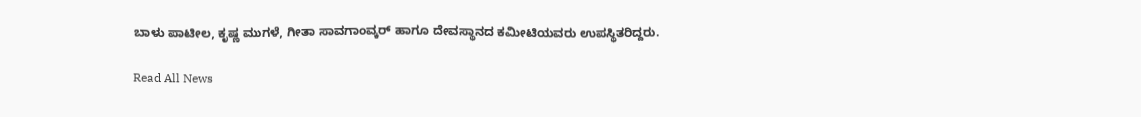ಬಾಳು ಪಾಟೀಲ, ಕೃಷ್ಣ ಮುಗಳೆ, ಗೀತಾ ಸಾವಗಾಂವ್ಕರ್ ಹಾಗೂ ದೇವಸ್ಥಾನದ ಕಮೀಟಿಯವರು ಉಪಸ್ಥಿತರಿದ್ದರು.

Read All News